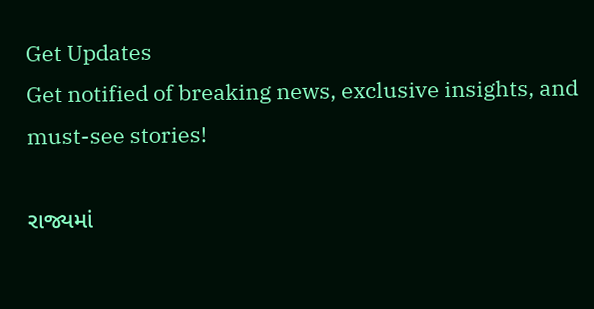Get Updates
Get notified of breaking news, exclusive insights, and must-see stories!

રાજ્યમાં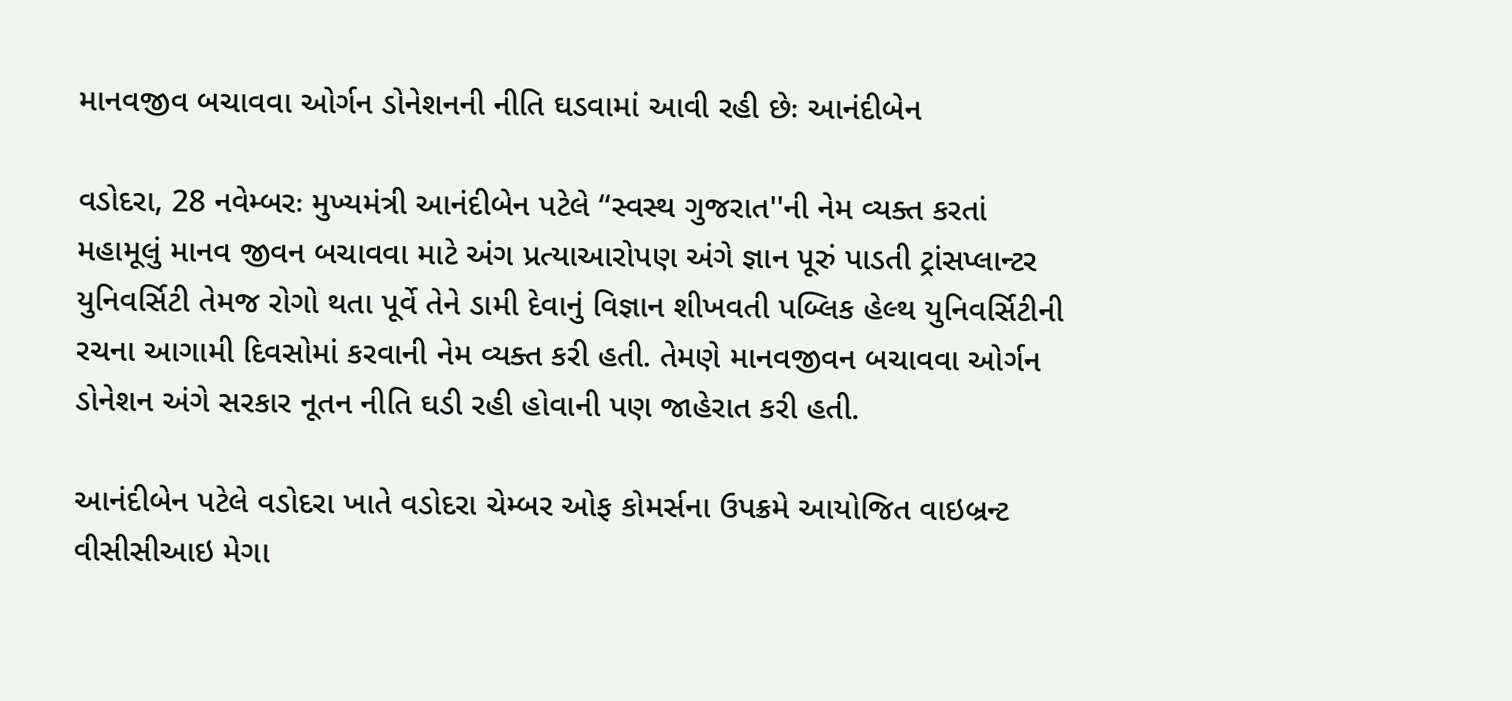માનવજીવ બચાવવા ઓર્ગન ડોનેશનની નીતિ ઘડવામાં આવી રહી છેઃ આનંદીબેન

વડોદરા, 28 નવેમ્બરઃ મુખ્યમંત્રી આનંદીબેન પટેલે ‘‘સ્વસ્થ ગુજરાત''ની નેમ વ્યક્ત કરતાં મહામૂલું માનવ જીવન બચાવવા માટે અંગ પ્રત્યાઆરોપણ અંગે જ્ઞાન પૂરું પાડતી ટ્રાંસપ્લાન્ટર યુનિવર્સિટી તેમજ રોગો થતા પૂર્વે તેને ડામી દેવાનું વિજ્ઞાન શીખવતી પબ્લિક હેલ્થ યુનિવર્સિટીની રચના આગામી દિવસોમાં કરવાની નેમ વ્યક્ત કરી હતી. તેમણે માનવજીવન બચાવવા ઓર્ગન ડોનેશન અંગે સરકાર નૂતન નીતિ ઘડી રહી હોવાની પણ જાહેરાત કરી હતી.

આનંદીબેન પટેલે વડોદરા ખાતે વડોદરા ચેમ્બર ઓફ કોમર્સના ઉપક્રમે આયોજિત વાઇબ્રન્ટ વીસીસીઆઇ મેગા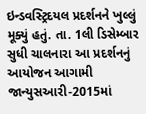ઇન્ડવસ્ટ્રિદયલ પ્રદર્શનને ખુલ્લું મૂક્યું હતું. તા. 1લી ડિસેમ્બાર સુધી ચાલનારા આ પ્રદર્શનનું આયોજન આગામી જાન્યુસઆરી-2015માં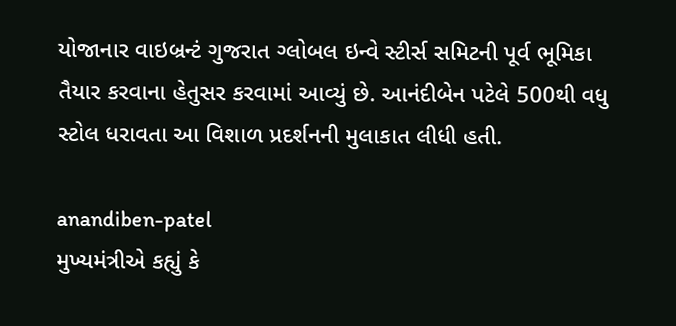યોજાનાર વાઇબ્રન્ટં ગુજરાત ગ્લોબલ ઇન્વે સ્ટીર્સ સમિટની પૂર્વ ભૂમિકા તૈયાર કરવાના હેતુસર કરવામાં આવ્યું છે. આનંદીબેન પટેલે 500થી વધુ સ્ટોલ ધરાવતા આ વિશાળ પ્રદર્શનની મુલાકાત લીધી હતી.

anandiben-patel
મુખ્યમંત્રીએ કહ્યું કે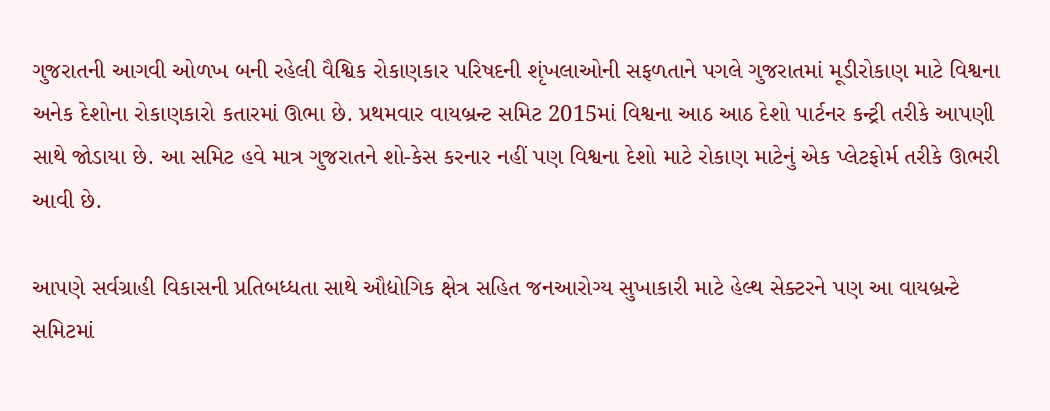ગુજરાતની આગવી ઓળખ બની રહેલી વૈશ્વિક રોકાણકાર પરિષદની શૃંખલાઓની સફળતાને પગલે ગુજરાતમાં મૂડીરોકાણ માટે વિશ્વના અનેક દેશોના રોકાણકારો કતારમાં ઊભા છે. પ્રથમવાર વાયબ્રન્ટ સમિટ 2015માં વિશ્વના આઠ આઠ દેશો પાર્ટનર કન્ટ્રી તરીકે આપણી સાથે જોડાયા છે. આ સમિટ હવે માત્ર ગુજરાતને શો-કેસ કરનાર નહીં પણ વિશ્વના દેશો માટે રોકાણ માટેનું એક પ્લેટફોર્મ તરીકે ઊભરી આવી છે.

આપણે સર્વગ્રાહી વિકાસની પ્રતિબધ્ધતા સાથે ઔદ્યોગિક ક્ષેત્ર સહિત જનઆરોગ્ય સુખાકારી માટે હેલ્થ સેક્ટરને પણ આ વાયબ્રન્ટે સમિટમાં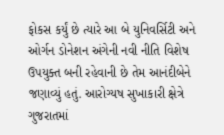ફોકસ કર્યું છે ત્યારે આ બે યુનિવર્સિટી અને ઓર્ગન ડોનેશન અંગેની નવી નીતિ વિશેષ ઉપયુક્ત બની રહેવાની છે તેમ આનંદીબેને જણાવ્યું હતું. આરોગ્યષ સુખાકારી ક્ષેત્રે ગુજરાતમાં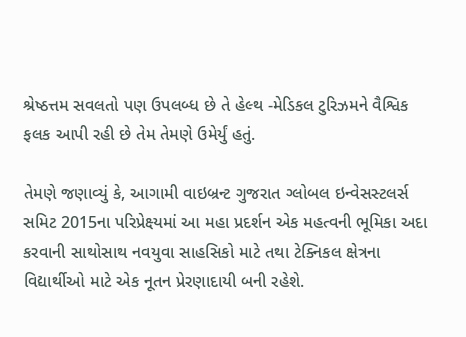શ્રેષ્ઠત્તમ સવલતો પણ ઉપલબ્ધ છે તે હેલ્થ -મેડિકલ ટુરિઝમને વૈશ્વિક ફલક આપી રહી છે તેમ તેમણે ઉમેર્યું હતું.

તેમણે જણાવ્યું કે, આગામી વાઇબ્રન્ટ ગુજરાત ગ્લોબલ ઇન્વેસસ્ટલર્સ સમિટ 2015ના પરિપ્રેક્ષ્યમાં આ મહા પ્રદર્શન એક મહત્વની ભૂમિકા અદા કરવાની સાથોસાથ નવયુવા સાહસિકો માટે તથા ટેક્નિકલ ક્ષેત્રના વિદ્યાર્થીઓ માટે એક નૂતન પ્રેરણાદાયી બની રહેશે.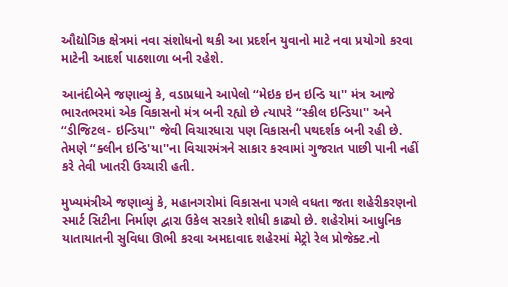ઔદ્યોગિક ક્ષેત્રમાં નવા સંશોધનો થકી આ પ્રદર્શન યુવાનો માટે નવા પ્રયોગો કરવા માટેની આદર્શ પાઠશાળા બની રહેશે.

આનંદીબેને જણાવ્યું કે, વડાપ્રધાને આપેલો ‘‘મેઇક ઇન ઇન્ડિ યા'' મંત્ર આજે ભારતભરમાં એક વિકાસનો મંત્ર બની રહ્યો છે ત્યાપરે ‘‘સ્કીલ ઇન્ડિયા'' અને ‘‘ડીજિટલ- ઇન્ડિયા'' જેવી વિચારધારા પણ વિકાસની પથદર્શક બની રહી છે. તેમણે ‘‘ક્લીન ઇન્ડિ'યા''ના વિચારમંત્રને સાકાર કરવામાં ગુજરાત પાછી પાની નહીં કરે તેવી ખાતરી ઉચ્ચારી હતી.

મુખ્યમંત્રીએ જણાવ્યું કે, મહાનગરોમાં વિકાસના પગલે વધતા જતા શહેરીકરણનો સ્મા‍ર્ટ સિટીના નિર્માણ દ્વારા ઉકેલ સરકારે શોધી કાઢ્યો છે. શહેરોમાં આધુનિક યાતાયાતની સુવિધા ઊભી કરવા અમદાવાદ શહેરમાં મેટ્રો રેલ પ્રોજેક્ટ.નો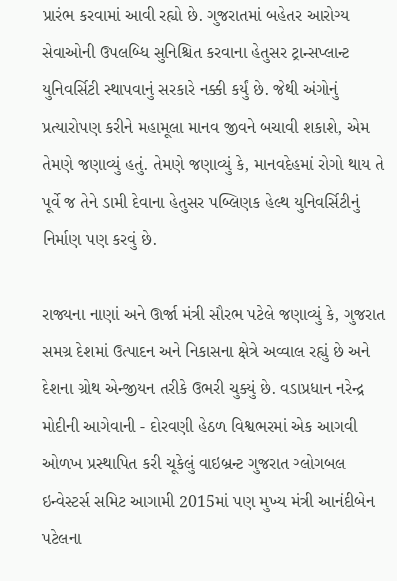પ્રારંભ કરવામાં આવી રહ્યો છે. ગુજરાતમાં બહેતર આરોગ્ય સેવાઓની ઉપલબ્ધિ સુનિશ્ચિત કરવાના હેતુસર ટ્રાન્સપ્લાન્ટ યુનિવર્સિટી સ્થાપવાનું સરકારે નક્કી કર્યું છે. જેથી અંગોનું પ્રત્યારોપણ કરીને મહામૂલા માનવ જીવને બચાવી શકાશે, એમ તેમણે જણાવ્યું હતું. તેમણે જણાવ્યું કે, માનવદેહમાં રોગો થાય તે પૂર્વે જ તેને ડામી દેવાના હેતુસર પબ્લિણક હેલ્થ યુનિવર્સિટીનું નિર્માણ પણ કરવું છે.

રાજ્યના નાણાં અને ઊર્જા મંત્રી સૌરભ પટેલે જણાવ્યું કે, ગુજરાત સમગ્ર દેશમાં ઉત્પાદન અને નિકાસના ક્ષેત્રે અવ્વાલ રહ્યું છે અને દેશના ગ્રોથ એન્જીયન તરીકે ઉભરી ચુક્યું છે. વડાપ્રધાન નરેન્દ્ર મોદીની આગેવાની - દોરવણી હેઠળ વિશ્વભરમાં એક આગવી ઓળખ પ્રસ્થાપિત કરી ચૂકેલું વાઇબ્રન્ટ ગુજરાત ગ્લોગબલ ઇન્વેસ્ટર્સ સમિટ આગામી 2015માં પણ મુખ્ય મંત્રી આનંદીબેન પટેલના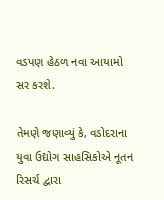વડપણ હેઠળ નવા આયામો સર કરશે.

તેમણે જણાવ્યું કે, વડોદરાના યુવા ઉદ્યોગ સાહસિકોએ નૂતન રિસર્ચ દ્વારા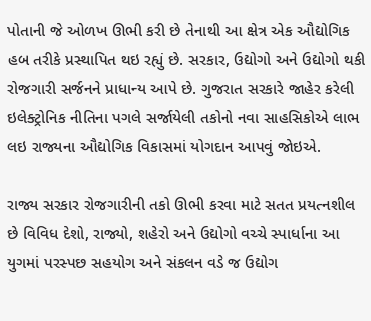પોતાની જે ઓળખ ઊભી કરી છે તેનાથી આ ક્ષેત્ર એક ઔદ્યોગિક હબ તરીકે પ્રસ્થાપિત થઇ રહ્યું છે. સરકાર, ઉદ્યોગો અને ઉદ્યોગો થકી રોજગારી સર્જનને પ્રાધાન્ય આપે છે. ગુજરાત સરકારે જાહેર કરેલી ઇલેક્ટ્રોનિક નીતિના પગલે સર્જાયેલી તકોનો નવા સાહસિકોએ લાભ લઇ રાજ્યના ઔદ્યોગિક વિકાસમાં યોગદાન આપવું જોઇએ.

રાજ્ય સરકાર રોજગારીની તકો ઊભી કરવા માટે સતત પ્રયત્નશીલ છે વિવિધ દેશો, રાજ્યો, શહેરો અને ઉદ્યોગો વચ્ચે સ્પાર્ધાના આ યુગમાં પરસ્પછ સહયોગ અને સંકલન વડે જ ઉદ્યોગ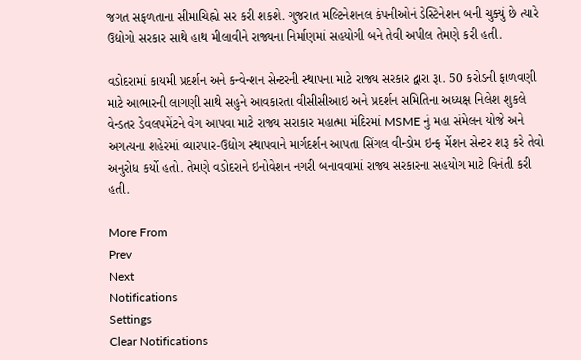જગત સફળતાના સીમાચિહ્નો સર કરી શકશે. ગુજરાત મલ્ટિનેશનલ કંપનીઓનં ડેસ્ટિનેશન બની ચુક્યું છે ત્યારે ઉદ્યોગો સરકાર સાથે હાથ મીલાવીને રાજ્યના નિર્માણમાં સહયોગી બને તેવી અપીલ તેમણે કરી હતી.

વડોદરામાં કાયમી પ્રદર્શન અને કન્વેન્શન સેન્ટરની સ્થાપના માટે રાજ્ય સરકાર દ્વારા રૂા. 50 કરોડની ફાળવણી માટે આભારની લાગણી સાથે સહુને આવકારતા વીસીસીઆઇ અને પ્રદર્શન સમિતિના અધ્યક્ષ નિલેશ શુકલે વેન્ડતર ડેવલપમેંટને વેગ આપવા માટે રાજ્ય સરાકાર મહાત્મા મંદિરમાં MSME નું મહા સંમેલન યોજે અને અગત્યના શહેરમાં વ્યારપાર-ઉદ્યોગ સ્થાપવાને માર્ગદર્શન આપતા સિંગલ વીન્ડોમ ઇન્ફ ર્મેશન સેન્ટર શરૂ કરે તેવો અનુરોધ કર્યો હતો. તેમણે વડોદરાને ઇનોવેશન નગરી બનાવવામાં રાજ્ય સરકારના સહયોગ માટે વિનંતી કરી હતી.

More From
Prev
Next
Notifications
Settings
Clear Notifications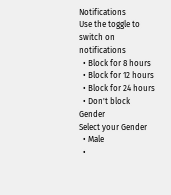Notifications
Use the toggle to switch on notifications
  • Block for 8 hours
  • Block for 12 hours
  • Block for 24 hours
  • Don't block
Gender
Select your Gender
  • Male
  •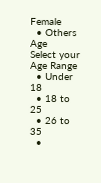Female
  • Others
Age
Select your Age Range
  • Under 18
  • 18 to 25
  • 26 to 35
  •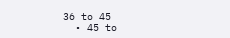36 to 45
  • 45 to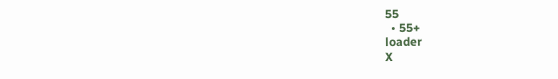55
  • 55+
loader
X